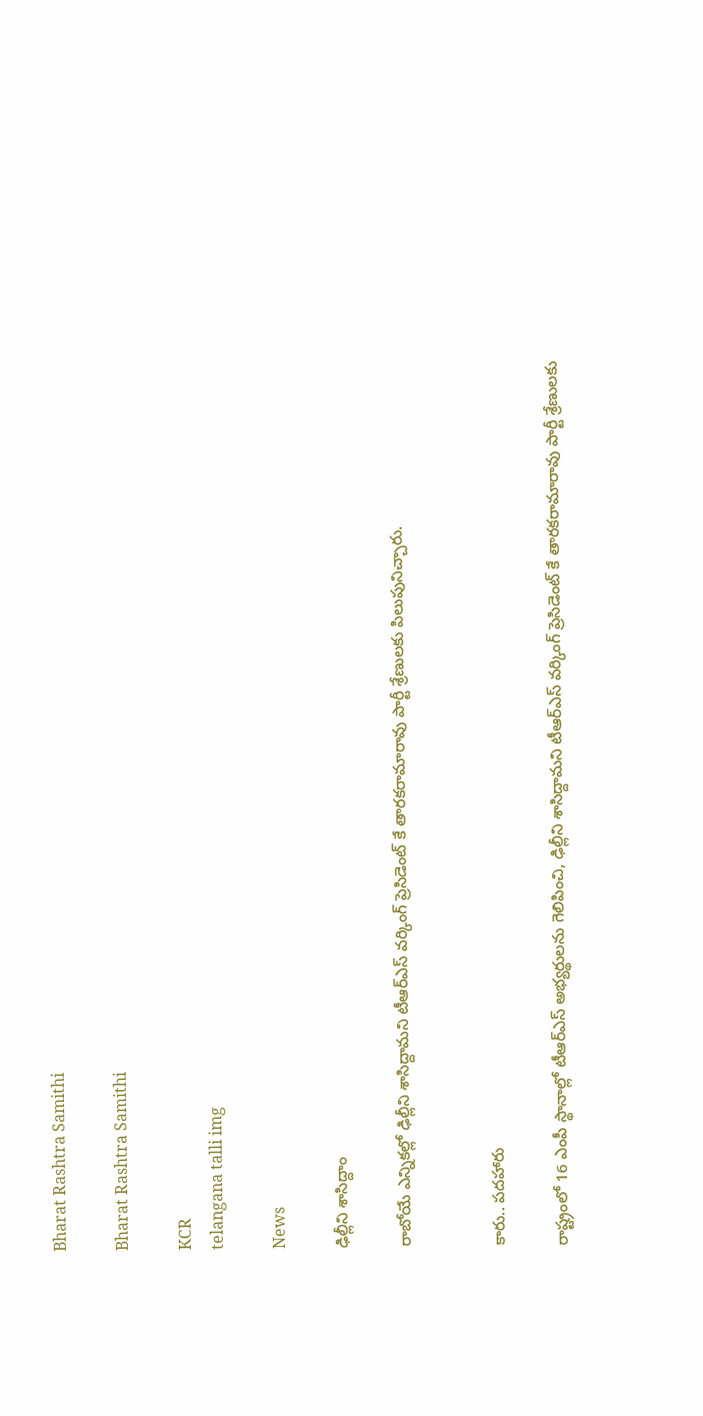Bharat Rashtra Samithi

Bharat Rashtra Samithi

KCR
telangana talli img

News

ఢిల్లీని శాసిద్దాం

రాబోయే ఎన్నికల్లో ఢిల్లీని శాసిద్దామని టీఆర్‌ఎస్ వర్కింగ్ ప్రెసిడెంట్ కే తారకరామారావు పార్టీ శ్రేణులకు పిలుపునిచ్చారు.


కారు.. పదహారు

రాష్ట్రంలో 16 ఎంపీ స్థానాల్లో టీఆర్‌ఎస్ అభ్యర్థులను గెలిపించి, ఢిల్లీని శాసిద్దామని టీఆర్‌ఎస్ వర్కింగ్ ప్రెసిడెంట్ కే తారకరామారావు పార్టీ శ్రేణులకు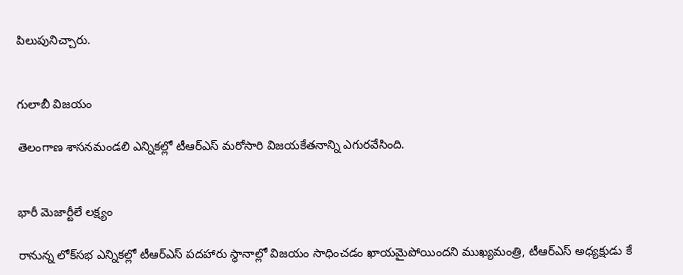పిలుపునిచ్చారు.


గులాబీ విజయం

తెలంగాణ శాసనమండలి ఎన్నికల్లో టీఆర్‌ఎస్ మరోసారి విజయకేతనాన్ని ఎగురవేసింది.


భారీ మెజార్టీలే లక్ష్యం

రానున్న లోక్‌సభ ఎన్నికల్లో టీఆర్‌ఎస్ పదహారు స్థానాల్లో విజయం సాధించడం ఖాయమైపోయిందని ముఖ్యమంత్రి, టీఆర్‌ఎస్ అధ్యక్షుడు కే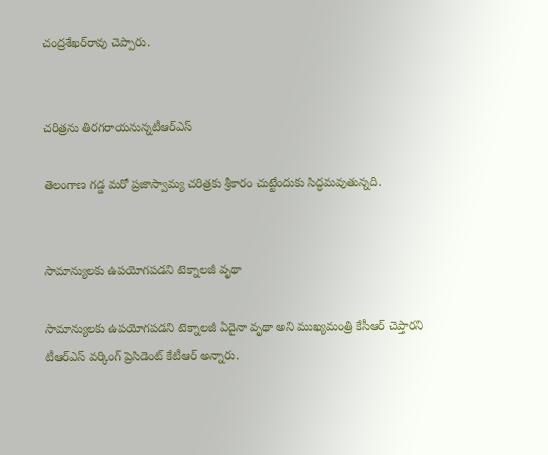చంద్రశేఖర్‌రావు చెప్పారు.


చరిత్రను తిరగరాయనున్నటీఆర్‌ఎస్

తెలంగాణ గడ్డ మరో ప్రజాస్వామ్య చరిత్రకు శ్రీకారం చుట్టేందుకు సిద్ధమవుతున్నది.


సామాన్యులకు ఉపయోగపడని టెక్నాలజీ వృథా

సామాన్యులకు ఉపయోగపడని టెక్నాలజీ ఏదైనా వృథా అని ముఖ్యమంత్రి కేసీఆర్ చెప్తారని టీఆర్‌ఎస్ వర్కింగ్ ప్రెసిడెంట్ కేటీఆర్ అన్నారు.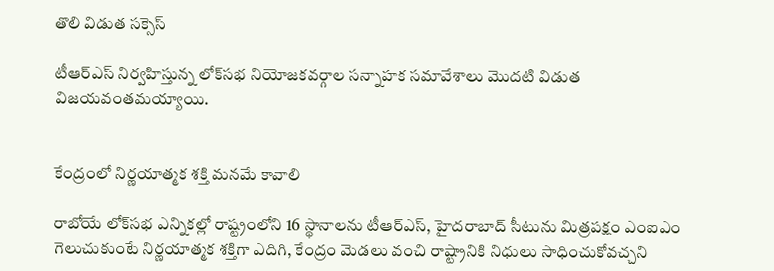తొలి విడుత సక్సెస్

టీఆర్‌ఎస్ నిర్వహిస్తున్న లోక్‌సభ నియోజకవర్గాల సన్నాహక సమావేశాలు మొదటి విడుత విజయవంతమయ్యాయి.


కేంద్రంలో నిర్ణయాత్మక శక్తి మనమే కావాలి

రాబోయే లోక్‌సభ ఎన్నికల్లో రాష్ట్రంలోని 16 స్థానాలను టీఆర్‌ఎస్, హైదరాబాద్ సీటును మిత్రపక్షం ఎంఐఎం గెలుచుకుంటే నిర్ణయాత్మక శక్తిగా ఎదిగి, కేంద్రం మెడలు వంచి రాష్ట్రానికి నిధులు సాధించుకోవచ్చని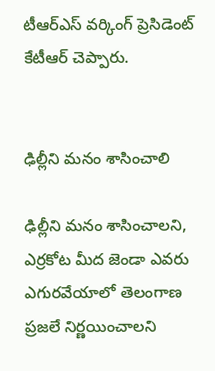టీఆర్‌ఎస్ వర్కింగ్ ప్రెసిడెంట్ కేటీఆర్ చెప్పారు.


ఢిల్లీని మనం శాసించాలి

ఢిల్లీని మనం శాసించాలని, ఎర్రకోట మీద జెండా ఎవరు ఎగురవేయాలో తెలంగాణ ప్రజలే నిర్ణయించాలని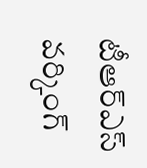టీఆర్‌ఎస్ వర్కింగ్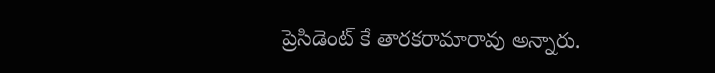ప్రెసిడెంట్ కే తారకరామారావు అన్నారు.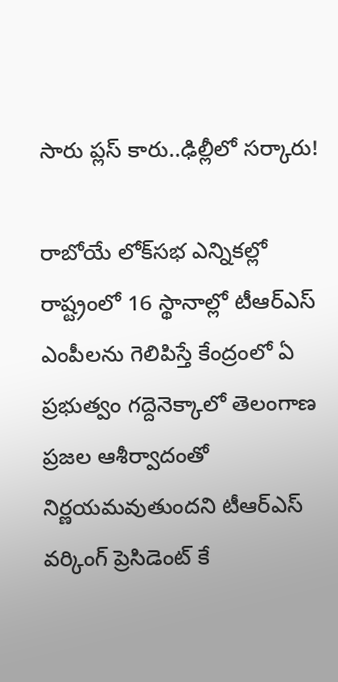సారు ప్లస్ కారు..ఢిల్లీలో సర్కారు!

రాబోయే లోక్‌సభ ఎన్నికల్లో రాష్ట్రంలో 16 స్థానాల్లో టీఆర్‌ఎస్ ఎంపీలను గెలిపిస్తే కేంద్రంలో ఏ ప్రభుత్వం గద్దెనెక్కాలో తెలంగాణ ప్రజల ఆశీర్వాదంతో నిర్ణయమవుతుందని టీఆర్‌ఎస్ వర్కింగ్ ప్రెసిడెంట్ కే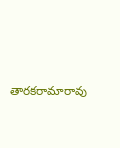తారకరామారావు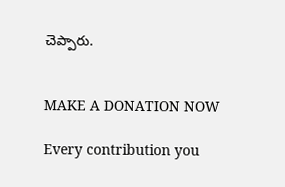చెప్పారు.


MAKE A DONATION NOW

Every contribution you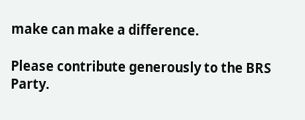make can make a difference.

Please contribute generously to the BRS Party.